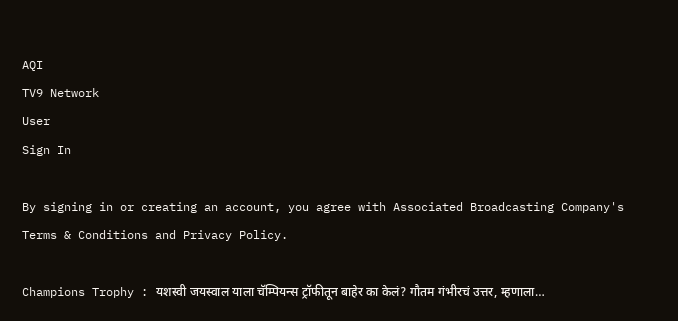AQI
TV9 Network
User
Sign In

By signing in or creating an account, you agree with Associated Broadcasting Company's Terms & Conditions and Privacy Policy.

Champions Trophy : यशस्वी जयस्वाल याला चॅम्पियन्स ट्रॉफीतून बाहेर का केलं? गौतम गंभीरचं उत्तर, म्हणाला…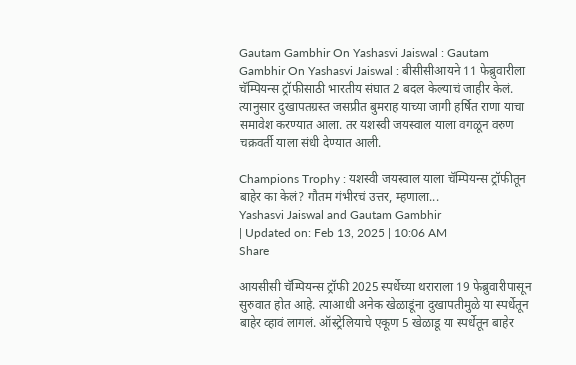Gautam Gambhir On Yashasvi Jaiswal : Gautam Gambhir On Yashasvi Jaiswal : बीसीसीआयने 11 फेब्रुवारीला चॅम्पियन्स ट्रॉफीसाठी भारतीय संघात 2 बदल केल्याचं जाहीर केलं. त्यानुसार दुखापतग्रस्त जसप्रीत बुमराह याच्या जागी हर्षित राणा याचा समावेश करण्यात आला. तर यशस्वी जयस्वाल याला वगळून वरुण चक्रवर्ती याला संधी देण्यात आली.

Champions Trophy : यशस्वी जयस्वाल याला चॅम्पियन्स ट्रॉफीतून बाहेर का केलं? गौतम गंभीरचं उत्तर, म्हणाला...
Yashasvi Jaiswal and Gautam Gambhir
| Updated on: Feb 13, 2025 | 10:06 AM
Share

आयसीसी चॅम्पियन्स ट्रॉफी 2025 स्पर्धेच्या थराराला 19 फेब्रुवारीपासून सुरुवात होत आहे. त्याआधी अनेक खेळाडूंना दुखापतीमुळे या स्पर्धेतून बाहेर व्हावं लागलं. ऑस्ट्रेलियाचे एकूण 5 खेळाडू या स्पर्धेतून बाहेर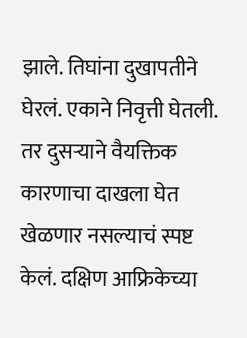झाले. तिघांना दुखापतीने घेरलं. एकाने निवृत्ती घेतली. तर दुसऱ्याने वैयक्तिक कारणाचा दाखला घेत खेळणार नसल्याचं स्पष्ट केलं. दक्षिण आफ्रिकेच्या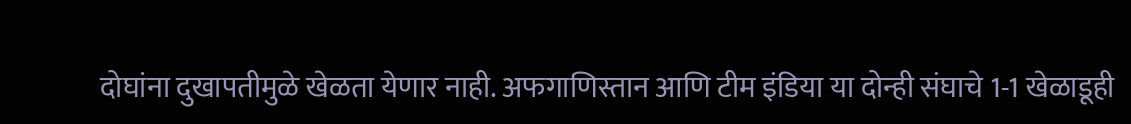दोघांना दुखापतीमुळे खेळता येणार नाही. अफगाणिस्तान आणि टीम इंडिया या दोन्ही संघाचे 1-1 खेळाडूही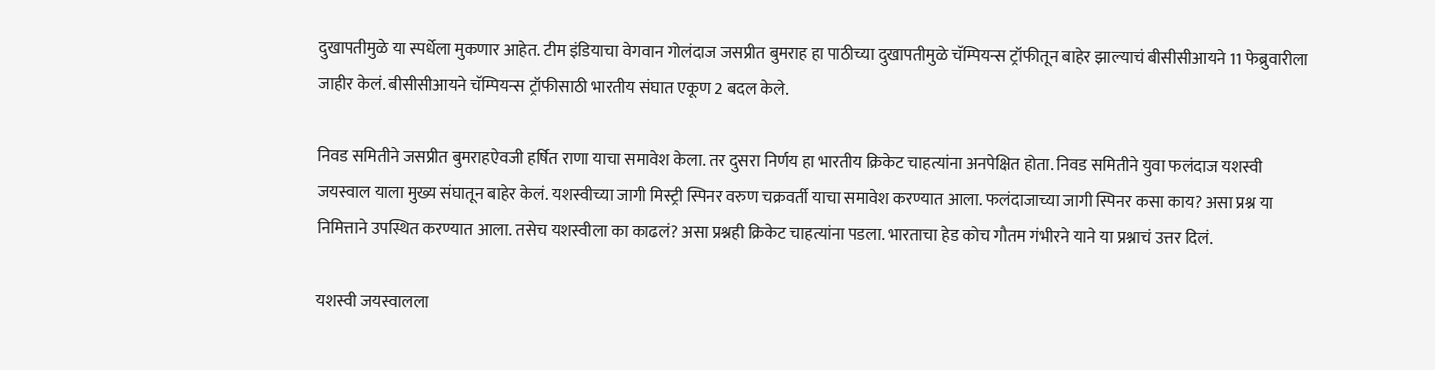दुखापतीमुळे या स्पर्धेला मुकणार आहेत. टीम इंडियाचा वेगवान गोलंदाज जसप्रीत बुमराह हा पाठीच्या दुखापतीमुळे चॅम्पियन्स ट्रॉफीतून बाहेर झाल्याचं बीसीसीआयने 11 फेब्रुवारीला जाहीर केलं. बीसीसीआयने चॅम्पियन्स ट्रॉफीसाठी भारतीय संघात एकूण 2 बदल केले.

निवड समितीने जसप्रीत बुमराहऐवजी हर्षित राणा याचा समावेश केला. तर दुसरा निर्णय हा भारतीय क्रिकेट चाहत्यांना अनपेक्षित होता. निवड समितीने युवा फलंदाज यशस्वी जयस्वाल याला मुख्य संघातून बाहेर केलं. यशस्वीच्या जागी मिस्ट्री स्पिनर वरुण चक्रवर्ती याचा समावेश करण्यात आला. फलंदाजाच्या जागी स्पिनर कसा काय? असा प्रश्न या निमित्ताने उपस्थित करण्यात आला. तसेच यशस्वीला का काढलं? असा प्रश्नही क्रिकेट चाहत्यांना पडला. भारताचा हेड कोच गौतम गंभीरने याने या प्रश्नाचं उत्तर दिलं.

यशस्वी जयस्वालला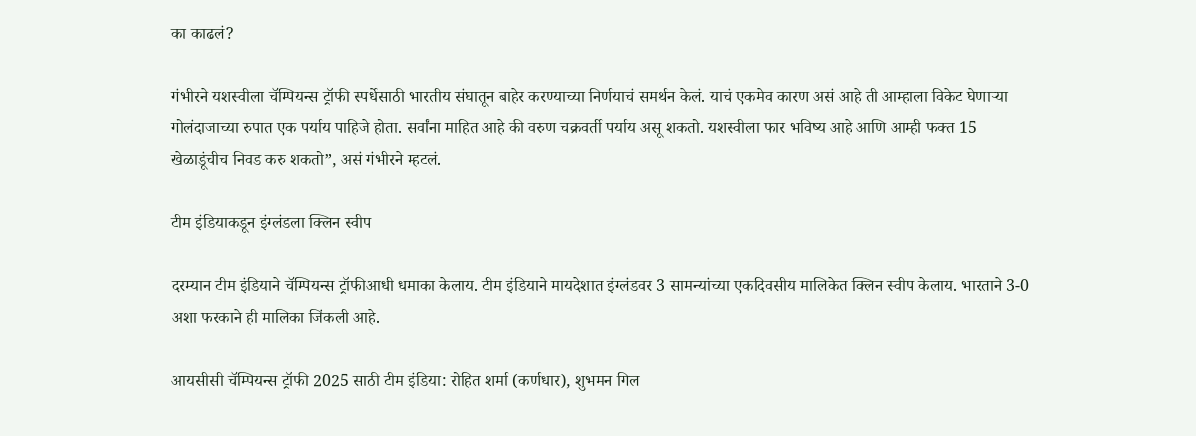का काढलं?

गंभीरने यशस्वीला चॅम्पियन्स ट्रॉफी स्पर्धेसाठी भारतीय संघातून बाहेर करण्याच्या निर्णयाचं समर्थन केलं. याचं एकमेव कारण असं आहे ती आम्हाला विकेट घेणाऱ्या गोलंदाजाच्या रुपात एक पर्याय पाहिजे होता. सर्वांना माहित आहे की वरुण चक्रवर्ती पर्याय असू शकतो. यशस्वीला फार भविष्य आहे आणि आम्ही फक्त 15 खेळाडूंचीच निवड करु शकतो”, असं गंभीरने म्हटलं.

टीम इंडियाकडून इंग्लंडला क्लिन स्वीप

दरम्यान टीम इंडियाने चॅम्पियन्स ट्रॉफीआधी धमाका केलाय. टीम इंडियाने मायदेशात इंग्लंडवर 3 सामन्यांच्या एकदिवसीय मालिकेत क्लिन स्वीप केलाय. भारताने 3-0 अशा फरकाने ही मालिका जिंकली आहे.

आयसीसी चॅम्पियन्स ट्रॉफी 2025 साठी टीम इंडिया: रोहित शर्मा (कर्णधार), शुभमन गिल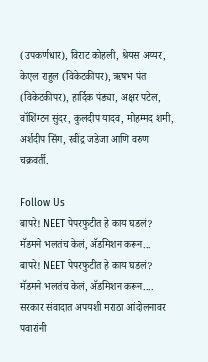(उपकर्णधार), विराट कोहली, श्रेयस अय्यर, केएल राहुल (विकेटकीपर), ऋषभ पंत (विकेटकीपर), हार्दिक पंड्या, अक्षर पटेल, वॉशिंग्टन सुंदर, कुलदीप यादव, मोहम्मद शमी, अर्शदीप सिंग, रवींद्र जडेजा आणि वरुण चक्रवर्ती.

Follow Us
बापरे! NEET पेपरफुटीत हे काय घडलं? मॅडमने भलतंच केलं, ॲडमिशन करून...
बापरे! NEET पेपरफुटीत हे काय घडलं? मॅडमने भलतंच केलं, ॲडमिशन करून....
सरकार संवादात अपयशी मराठा आंदोलनावर पवारांनी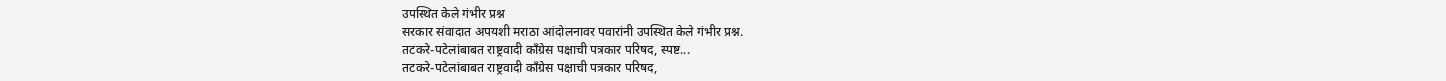उपस्थित केले गंभीर प्रश्न
सरकार संवादात अपयशी मराठा आंदोलनावर पवारांनी उपस्थित केले गंभीर प्रश्न.
तटकरे-पटेलांबाबत राष्ट्रवादी कॉंग्रेस पक्षाची पत्रकार परिषद, स्पष्ट...
तटकरे-पटेलांबाबत राष्ट्रवादी कॉंग्रेस पक्षाची पत्रकार परिषद,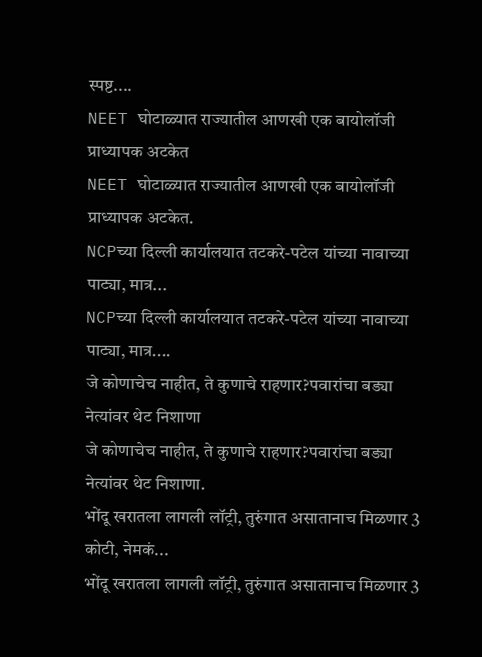स्पष्ट....
NEET घोटाळ्यात राज्यातील आणखी एक बायोलॉजी प्राध्यापक अटकेत
NEET घोटाळ्यात राज्यातील आणखी एक बायोलॉजी प्राध्यापक अटकेत.
NCPच्या दिल्ली कार्यालयात तटकरे-पटेल यांच्या नावाच्या पाट्या, मात्र...
NCPच्या दिल्ली कार्यालयात तटकरे-पटेल यांच्या नावाच्या पाट्या, मात्र....
जे कोणाचेच नाहीत, ते कुणाचे राहणार?पवारांचा बड्या नेत्यांवर थेट निशाणा
जे कोणाचेच नाहीत, ते कुणाचे राहणार?पवारांचा बड्या नेत्यांवर थेट निशाणा.
भोंदू खरातला लागली लॉट्री, तुरुंगात असातानाच मिळणार 3 कोटी, नेमकं...
भोंदू खरातला लागली लॉट्री, तुरुंगात असातानाच मिळणार 3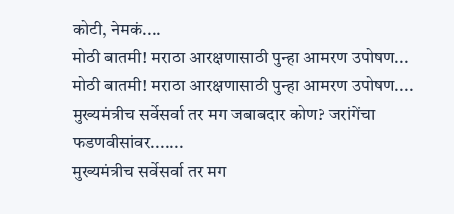कोटी, नेमकं....
मोठी बातमी! मराठा आरक्षणासाठी पुन्हा आमरण उपोषण...
मोठी बातमी! मराठा आरक्षणासाठी पुन्हा आमरण उपोषण....
मुख्यमंत्रीच सर्वेसर्वा तर मग जबाबदार कोण? जरांगेंचा फडणवीसांवर.......
मुख्यमंत्रीच सर्वेसर्वा तर मग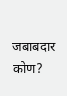जबाबदार कोण?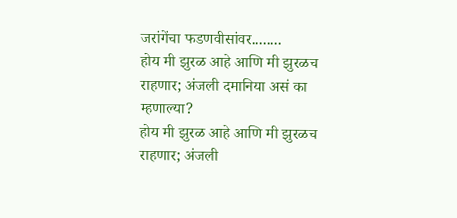जरांगेंचा फडणवीसांवर........
होय मी झुरळ आहे आणि मी झुरळच राहणार; अंजली दमानिया असं का म्हणाल्या?
होय मी झुरळ आहे आणि मी झुरळच राहणार; अंजली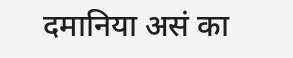दमानिया असं का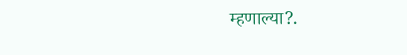म्हणाल्या?.